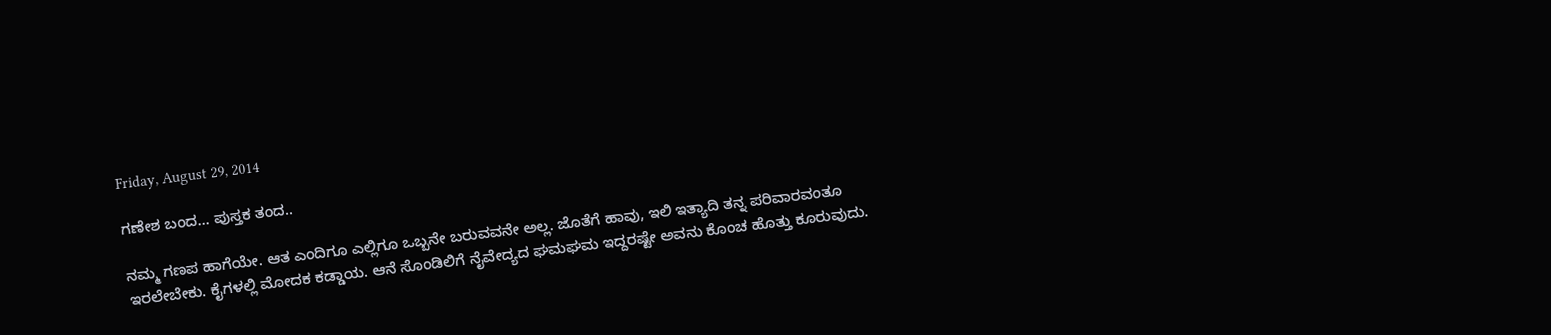Friday, August 29, 2014

ಗಣೇಶ ಬಂದ… ಪುಸ್ತಕ ತಂದ..

ನಮ್ಮ ಗಣಪ ಹಾಗೆಯೇ. ಆತ ಎಂದಿಗೂ ಎಲ್ಲಿಗೂ ಒಬ್ಬನೇ ಬರುವವನೇ ಅಲ್ಲ. ಜೊತೆಗೆ ಹಾವು, ಇಲಿ ಇತ್ಯಾದಿ ತನ್ನ ಪರಿವಾರವಂತೂ ಇರಲೇಬೇಕು. ಕೈಗಳಲ್ಲಿ ಮೋದಕ ಕಡ್ಡಾಯ. ಆನೆ ಸೊಂಡಿಲಿಗೆ ನೈವೇದ್ಯದ ಘಮಘಮ ಇದ್ದರಷ್ಟೇ ಅವನು ಕೊಂಚ ಹೊತ್ತು ಕೂರುವುದು.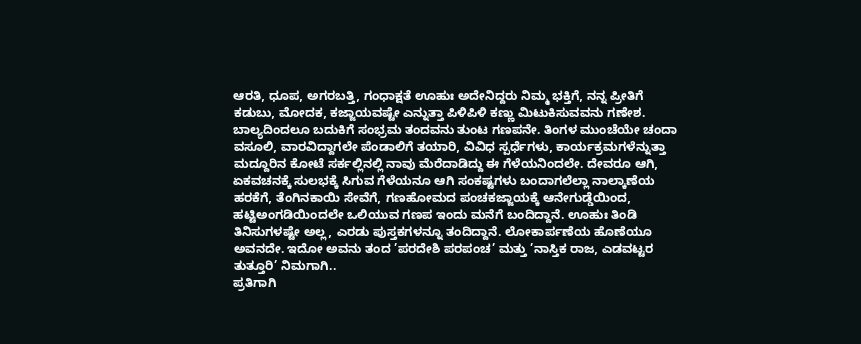ಆರತಿ, ಧೂಪ, ಅಗರಬತ್ತಿ, ಗಂಧಾಕ್ಷತೆ ಊಹುಃ ಅದೇನಿದ್ದರು ನಿಮ್ಮ ಭಕ್ತಿಗೆ, ನನ್ನ ಪ್ರೀತಿಗೆ ಕಡುಬು, ಮೋದಕ, ಕಜ್ಜಾಯವಷ್ಟೇ ಎನ್ನುತ್ತಾ ಪಿಳಿಪಿಳಿ ಕಣ್ಣು ಮಿಟುಕಿಸುವವನು ಗಣೇಶ. ಬಾಲ್ಯದಿಂದಲೂ ಬದುಕಿಗೆ ಸಂಭ್ರಮ ತಂದವನು ತುಂಟ ಗಣಪನೇ. ತಿಂಗಳ ಮುಂಚೆಯೇ ಚಂದಾ ವಸೂಲಿ, ವಾರವಿದ್ದಾಗಲೇ ಪೆಂಡಾಲಿಗೆ ತಯಾರಿ, ವಿವಿಧ ಸ್ಪರ್ಧೆಗಳು, ಕಾರ್ಯಕ್ರಮಗಳೆನ್ನುತ್ತಾ ಮದ್ದೂರಿನ ಕೋಟೆ ಸರ್ಕಲ್ಲಿನಲ್ಲಿ ನಾವು ಮೆರೆದಾಡಿದ್ದು ಈ ಗೆಳೆಯನಿಂದಲೇ. ದೇವರೂ ಆಗಿ, ಏಕವಚನಕ್ಕೆ ಸುಲಭಕ್ಕೆ ಸಿಗುವ ಗೆಳೆಯನೂ ಆಗಿ ಸಂಕಷ್ಟಗಳು ಬಂದಾಗಲೆಲ್ಲಾ ನಾಲ್ಕಾಣೆಯ ಹರಕೆಗೆ, ತೆಂಗಿನಕಾಯಿ ಸೇವೆಗೆ, ಗಣಹೋಮದ ಪಂಚಕಜ್ಜಾಯಕ್ಕೆ ಆನೇಗುಡ್ಡೆಯಿಂದ, ಹಟ್ಟಿಅಂಗಡಿಯಿಂದಲೇ ಒಲಿಯುವ ಗಣಪ ಇಂದು ಮನೆಗೆ ಬಂದಿದ್ದಾನೆ. ಊಹುಃ ತಿಂಡಿ ತಿನಿಸುಗಳಷ್ಟೇ ಅಲ್ಲ, ಎರಡು ಪುಸ್ತಕಗಳನ್ನೂ ತಂದಿದ್ದಾನೆ. ಲೋಕಾರ್ಪಣೆಯ ಹೊಣೆಯೂ ಅವನದೇ. ಇದೋ ಅವನು ತಂದ ’ಪರದೇಶಿ ಪರಪಂಚ’ ಮತ್ತು ’ನಾಸ್ತಿಕ ರಾಜ, ಎಡವಟ್ಟರ ತುತ್ತೂರಿ’ ನಿಮಗಾಗಿ..
ಪ್ರತಿಗಾಗಿ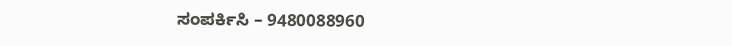ಸಂಪರ್ಕಿಸಿ – 9480088960